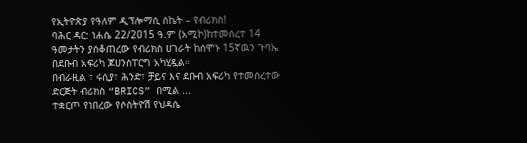የኢትዮጵያ የዓለም ዲፕሎማሲ ስኬት – የብሪክስ!
ባሕር ዳር: ነሐሴ 22/2015 ዓ.ም (አሚኮ)ከተመሰረተ 14 ዓመታትን ያሰቆጠረው የብሪክስ ሀገራት ከሰሞኑ 15ኛዉን ጉባኤ በደቡብ አፍሪካ ጆሀንስፐርግ አካሂዷል።
በብራዚል ፣ ሩሲያ፣ ሕንድ፣ ቻይና እና ደቡብ አፍሪካ የተመሰረተው ድርጅት ብሪክስ “BRICS” በሚል ...
ተቋርጦ የነበረው የሶስትዮሽ የህዳሴ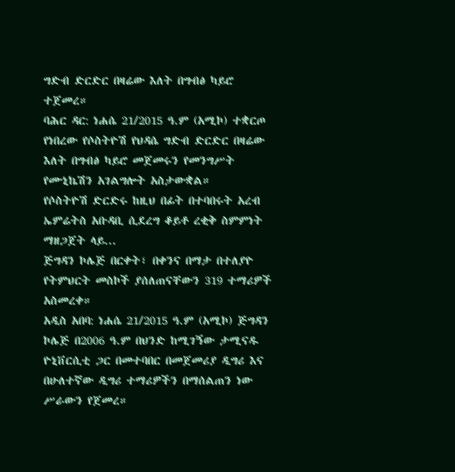ግድብ ድርድር በዛሬው እለት በግብፅ ካይሮ ተጀመረ።
ባሕር ዳር: ነሐሴ 21/2015 ዓ.ም (አሚኮ) ተቋርጦ የነበረው የሶስትዮሽ የህዳሴ ግድብ ድርድር በዛሬው እለት በግብፅ ካይሮ መጀመሩን የመንግሥት የሙኒኬሽን አገልግሎት አስታውቋል።
የሶስትዮሽ ድርድሩ ከዚህ በፊት በተባበሩት አረብ ኤምሬትስ አቡዳቢ ሲደረግ ቆይቶ ረቂቅ ስምምነት ማዘጋጀት ላይ...
ጅግዳን ኮሌጅ በርቀት፣ በቀንና በማታ በተለያዮ የትምህርት መስኮች ያሰለጠናቸውን 319 ተማሪዎች አስመረቀ።
አዲስ አበባ: ነሐሴ 21/2015 ዓ.ም (አሚኮ) ጅግዳን ኮሌጅ በ2006 ዓ.ም በህንድ ከሚገኝው ታሚናዱ ዮኒቨርሲቲ ጋር በመተባበር በመጀመሪያ ዲግሪ እና በሁለተኛው ዲግሪ ተማሪዎችን በማሰልጠን ነው ሥራውን የጀመረ።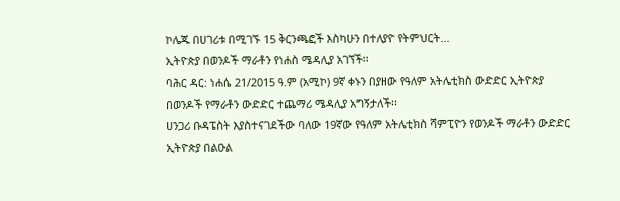ኮሌጁ በሀገሪቱ በሚገኙ 15 ቅርንጫፎች እስካሁን በተለያዮ የትምህርት...
ኢትዮጵያ በወንዶች ማራቶን የነሐስ ሜዳሊያ አገኘች፡፡
ባሕር ዳር: ነሐሴ 21/2015 ዓ.ም (አሚኮ) 9ኛ ቀኑን በያዘው የዓለም አትሌቲክስ ውድድር ኢትዮጵያ በወንዶች የማራቶን ውድድር ተጨማሪ ሜዳሊያ አግኝታለች፡፡
ሀንጋሪ ቡዳፔስት እያስተናገደችው ባለው 19ኛው የዓለም አትሌቲክስ ሻምፒዮን የወንዶች ማራቶን ውድድር ኢትዮጵያ በልዑል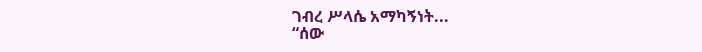ገብረ ሥላሴ አማካኝነት...
“ሰው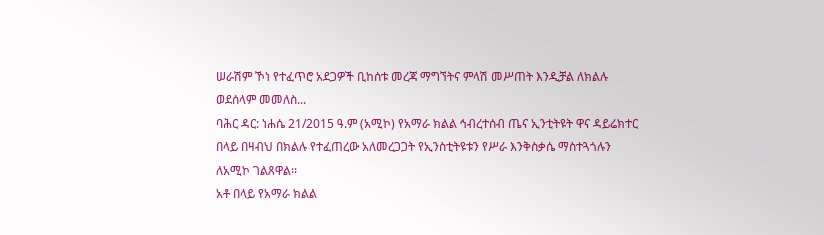ሠራሽም ኾነ የተፈጥሮ አደጋዎች ቢከሰቱ መረጃ ማግኘትና ምላሽ መሥጠት እንዲቻል ለክልሉ ወደሰላም መመለስ...
ባሕር ዳር: ነሐሴ 21/2015 ዓ.ም (አሚኮ) የአማራ ክልል ኅብረተሰብ ጤና ኢንቲትዩት ዋና ዳይሬክተር በላይ በዛብህ በክልሉ የተፈጠረው አለመረጋጋት የኢንስቲትዩቱን የሥራ እንቅስቃሴ ማስተጓጎሉን ለአሚኮ ገልጸዋል፡፡
አቶ በላይ የአማራ ክልል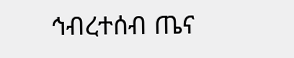ኅብረተሰብ ጤና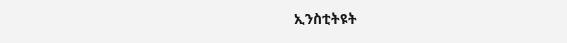ኢንስቲትዩት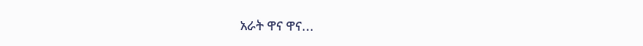አራት ዋና ዋና...